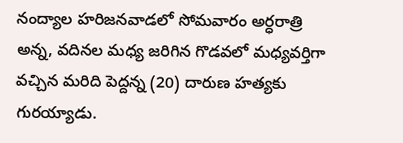నంద్యాల హరిజనవాడలో సోమవారం అర్ధరాత్రి అన్న, వదినల మధ్య జరిగిన గొడవలో మధ్యవర్తిగా వచ్చిన మరిది పెద్దన్న (20) దారుణ హత్యకు గురయ్యాడు.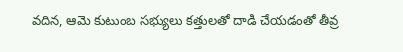వదిన, ఆమె కుటుంబ సభ్యులు కత్తులతో దాడి చేయడంతో తీవ్ర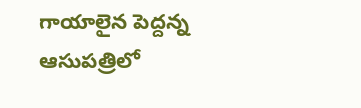గాయాలైన పెద్దన్న ఆసుపత్రిలో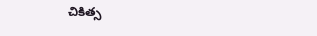చికిత్స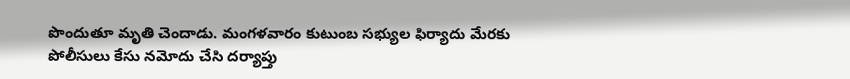పొందుతూ మృతి చెందాడు. మంగళవారం కుటుంబ సభ్యుల ఫిర్యాదు మేరకు పోలీసులు కేసు నమోదు చేసి దర్యాప్తు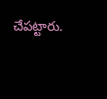చేపట్టారు.